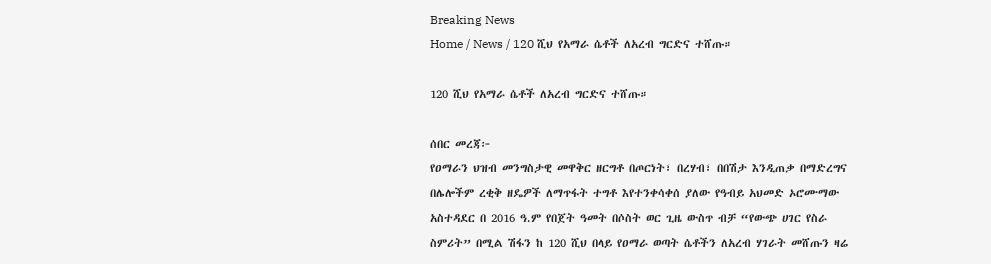Breaking News
Home / News / 120 ሺህ የአማራ ሴቶች ለአረብ ግርድና ተሸጡ።

120 ሺህ የአማራ ሴቶች ለአረብ ግርድና ተሸጡ።

ሰበር መረጃ፦
የዐማራን ህዝብ መንግስታዊ መዋቅር ዘርግቶ በጦርነት፣ በረሃብ፣ በበሽታ እንዲጠቃ በማድረግና በሌሎችም ረቂቅ ዘዴዎች ለማጥፋት ተግቶ እየተንቀሳቀሰ ያለው የዓብይ አህመድ ኦሮሙማው አስተዳደር በ 2016 ዓ.ም የበጀት ዓመት በሶስት ወር ጊዜ ውስጥ ብቻ “የውጭ ሀገር የስራ ስምሪት” በሚል ሽፋን ከ 120 ሺህ በላይ የዐማራ ወጣት ሴቶችን ለአረብ ሃገራት መሸጡን ዛሬ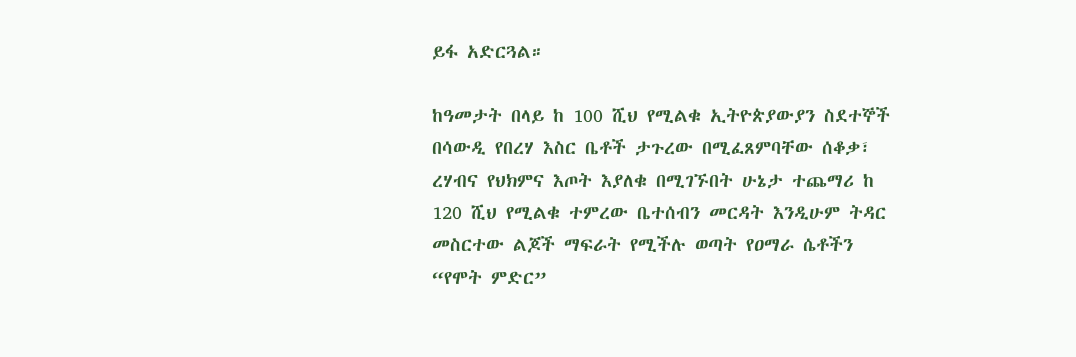ይፋ አድርጓል።

ከዓመታት በላይ ከ 100 ሺህ የሚልቁ ኢትዮጵያውያን ስደተኞች በሳውዲ የበረሃ እስር ቤቶች ታጉረው በሚፈጸምባቸው ሰቆቃ፣ ረሃብና የህክምና እጦት እያለቁ በሚገኙበት ሁኔታ ተጨማሪ ከ 120 ሺህ የሚልቁ ተምረው ቤተሰብን መርዳት እንዲሁም ትዳር መስርተው ልጆች ማፍራት የሚችሉ ወጣት የዐማራ ሴቶችን “የሞት ምድር”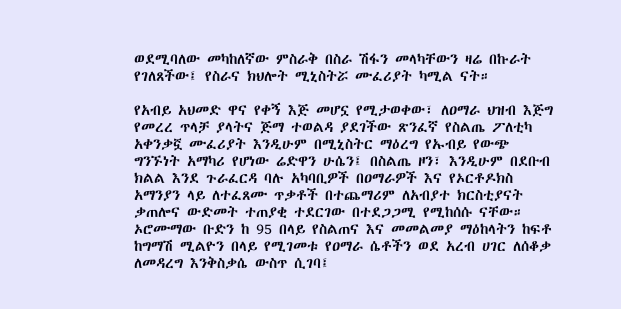ወደሚባለው መካከለኛው ምስራቅ በስራ ሽፋን መላካቸውን ዛሬ በኩራት የገለጸችው፤ የስራና ክህሎት ሚኒስትሯ ሙፈሪያት ካሚል ናት።

የአብይ አህመድ ዋና የቀኝ እጅ መሆኗ የሚታወቀው፣ ለዐማራ ህዝብ እጅግ የመረረ ጥላቻ ያላትና ጅማ ተወልዳ ያደገችው ጽንፈኛ የስልጤ ፖለቲካ አቀንቃኟ ሙፈሪያት እንዲሁም በሚኒስትር ማዕረግ የኡብይ የውጭ ግንኙነት አማካሪ የሆነው ሬድዋን ሁሴን፤ በስልጤ ዞን፣ እንዲሁም በደቡብ ክልል እንደ ጉራፈርዳ ባሉ አካባቢዎች በዐማራዎች እና የኦርቶዶክስ አማንያን ላይ ለተፈጸሙ ጥቃቶች በተጨማሪም ለአብያተ ክርስቲያናት ቃጠሎና ውድመት ተጠያቂ ተደርገው በተደጋጋሚ የሚከሰሱ ናቸው። ኦሮሙማው ቡድን ከ 95 በላይ የስልጠና እና መመልመያ ማዕከላትን ከፍቶ ከግማሽ ሚልዮን በላይ የሚገመቱ የዐማራ ሴቶችን ወደ አረብ ሀገር ለሰቆቃ ለመዳረግ እንቅስቃሴ ውስጥ ሲገባ፤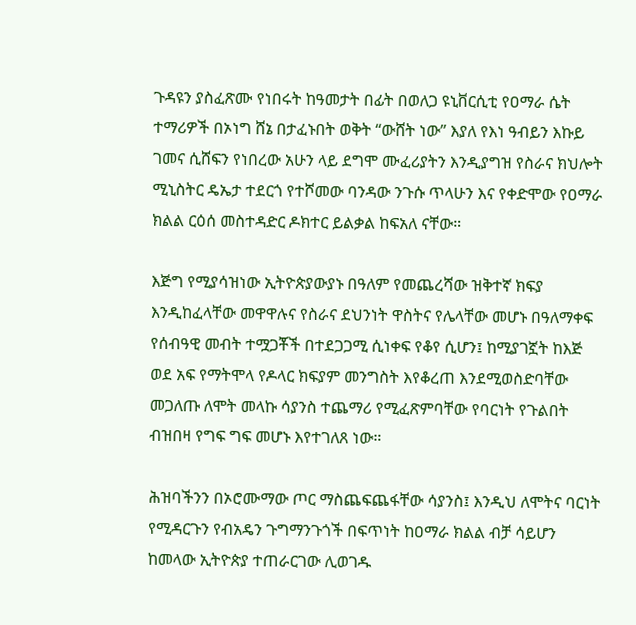ጉዳዩን ያስፈጽሙ የነበሩት ከዓመታት በፊት በወለጋ ዩኒቨርሲቲ የዐማራ ሴት ተማሪዎች በኦነግ ሸኔ በታፈኑበት ወቅት “ውሸት ነው” እያለ የእነ ዓብይን እኩይ ገመና ሲሸፍን የነበረው አሁን ላይ ደግሞ ሙፈሪያትን እንዲያግዝ የስራና ክህሎት ሚኒስትር ዴኤታ ተደርጎ የተሾመው ባንዳው ንጉሱ ጥላሁን እና የቀድሞው የዐማራ ክልል ርዕሰ መስተዳድር ዶክተር ይልቃል ከፍአለ ናቸው።

እጅግ የሚያሳዝነው ኢትዮጵያውያኑ በዓለም የመጨረሻው ዝቅተኛ ክፍያ እንዲከፈላቸው መዋዋሉና የስራና ደህንነት ዋስትና የሌላቸው መሆኑ በዓለማቀፍ የሰብዓዊ መብት ተሟጋቾች በተደጋጋሚ ሲነቀፍ የቆየ ሲሆን፤ ከሚያገኟት ከእጅ ወደ አፍ የማትሞላ የዶላር ክፍያም መንግስት እየቆረጠ እንደሚወስድባቸው መጋለጡ ለሞት መላኩ ሳያንስ ተጨማሪ የሚፈጽምባቸው የባርነት የጉልበት ብዝበዛ የግፍ ግፍ መሆኑ እየተገለጸ ነው።

ሕዝባችንን በኦሮሙማው ጦር ማስጨፍጨፋቸው ሳያንስ፤ እንዲህ ለሞትና ባርነት የሚዳርጉን የብአዴን ጉግማንጉጎች በፍጥነት ከዐማራ ክልል ብቻ ሳይሆን ከመላው ኢትዮጵያ ተጠራርገው ሊወገዱ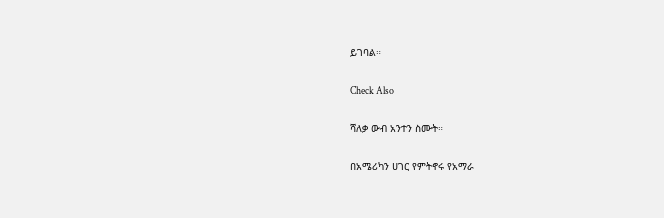ይገባል።

Check Also

ሻለቃ ውብ አንተን ስሙት።

በአሜሪካን ሀገር የምትኖሩ የአማራ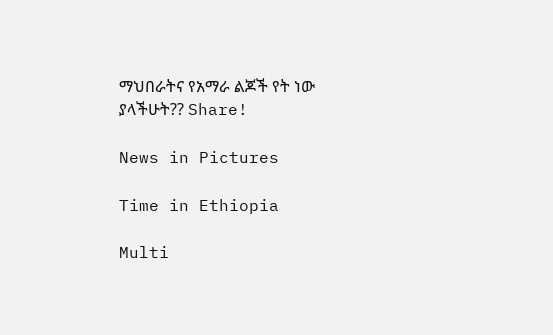ማህበራትና የአማራ ልጆች የት ነው ያላችሁት?? Share!

News in Pictures

Time in Ethiopia

Multi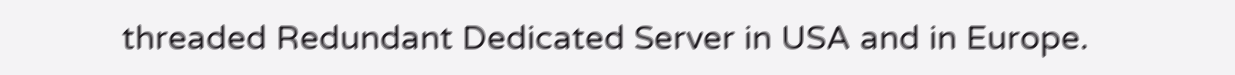threaded Redundant Dedicated Server in USA and in Europe.